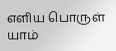எளிய பொருள்
யாம்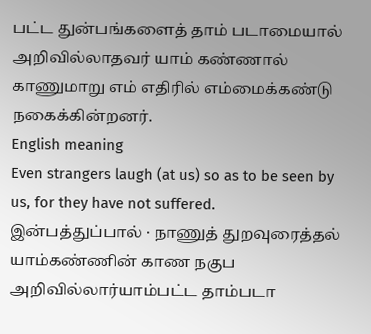பட்ட துன்பங்களைத் தாம் படாமையால் அறிவில்லாதவர் யாம் கண்ணால் காணுமாறு எம் எதிரில் எம்மைக்கண்டு நகைக்கின்றனர்.
English meaning
Even strangers laugh (at us) so as to be seen by us, for they have not suffered.
இன்பத்துப்பால் · நாணுத் துறவுரைத்தல்
யாம்கண்ணின் காண நகுப அறிவில்லார்யாம்பட்ட தாம்படா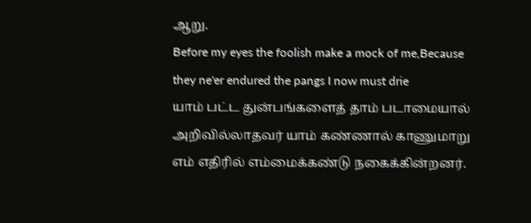ஆறு.
Before my eyes the foolish make a mock of me,Because they ne'er endured the pangs I now must drie
யாம் பட்ட துன்பங்களைத் தாம் படாமையால் அறிவில்லாதவர் யாம் கண்ணால் காணுமாறு எம் எதிரில் எம்மைக்கண்டு நகைக்கின்றனர்.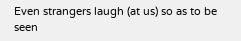Even strangers laugh (at us) so as to be seen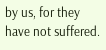by us, for they have not suffered.